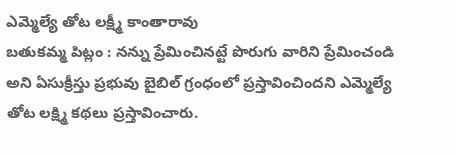ఎమ్మెల్యే తోట లక్ష్మీ కాంతారావు
బతుకమ్మ పిట్లం : నన్ను ప్రేమించినట్టే పొరుగు వారిని ప్రేమించండి అని ఏసుక్రీస్తు ప్రభువు బైబిల్ గ్రంధంలో ప్రస్తావించిందని ఎమ్మెల్యే తోట లక్ష్మి కథలు ప్రస్తావించారు.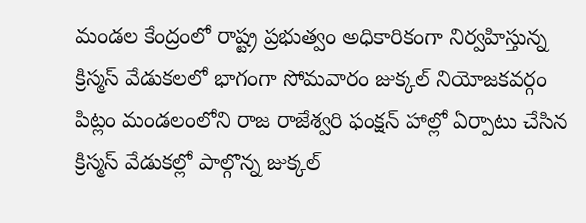మండల కేంద్రంలో రాష్ట్ర ప్రభుత్వం అధికారికంగా నిర్వహిస్తున్న క్రిస్మస్ వేడుకలలో భాగంగా సోమవారం జుక్కల్ నియోజకవర్గం పిట్లం మండలంలోని రాజ రాజేశ్వరి ఫంక్షన్ హాల్లో ఏర్పాటు చేసిన క్రిస్మస్ వేడుకల్లో పాల్గొన్న జుక్కల్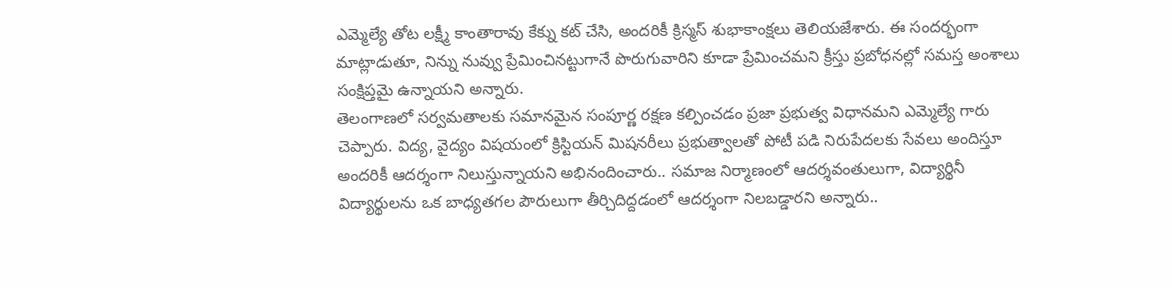ఎమ్మెల్యే తోట లక్ష్మీ కాంతారావు కేక్ను కట్ చేసి, అందరికీ క్రిస్మస్ శుభాకాంక్షలు తెలియజేశారు. ఈ సందర్భంగా మాట్లాడుతూ, నిన్ను నువ్వు ప్రేమించినట్టుగానే పొరుగువారిని కూడా ప్రేమించమని క్రీస్తు ప్రబోధనల్లో సమస్త అంశాలు సంక్షిప్తమై ఉన్నాయని అన్నారు.
తెలంగాణలో సర్వమతాలకు సమానమైన సంపూర్ణ రక్షణ కల్పించడం ప్రజా ప్రభుత్వ విధానమని ఎమ్మెల్యే గారు చెప్పారు. విద్య, వైద్యం విషయంలో క్రిస్టియన్ మిషనరీలు ప్రభుత్వాలతో పోటీ పడి నిరుపేదలకు సేవలు అందిస్తూ అందరికీ ఆదర్శంగా నిలుస్తున్నాయని అభినందించారు.. సమాజ నిర్మాణంలో ఆదర్శవంతులుగా, విద్యార్థినీ విద్యార్థులను ఒక బాధ్యతగల పౌరులుగా తీర్చిదిద్దడంలో ఆదర్శంగా నిలబడ్డారని అన్నారు..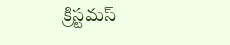క్రిస్టమస్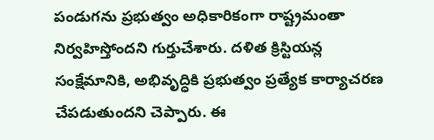పండుగను ప్రభుత్వం అధికారికంగా రాష్ట్రమంతా నిర్వహిస్తోందని గుర్తుచేశారు. దళిత క్రిస్టియన్ల సంక్షేమానికి, అభివృద్ధికి ప్రభుత్వం ప్రత్యేక కార్యాచరణ చేపడుతుందని చెప్పారు. ఈ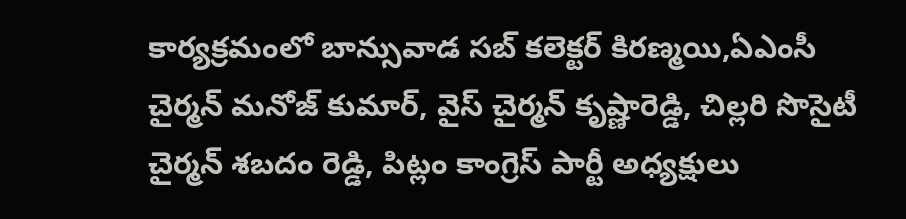కార్యక్రమంలో బాన్సువాడ సబ్ కలెక్టర్ కిరణ్మయి,ఏఎంసీ చైర్మన్ మనోజ్ కుమార్, వైస్ చైర్మన్ కృష్ణారెడ్డి, చిల్లరి సొసైటీ చైర్మన్ శబదం రెడ్డి, పిట్లం కాంగ్రెస్ పార్టీ అధ్యక్షులు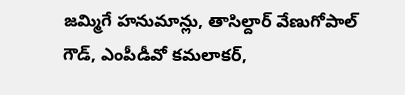జమ్మిగే హనుమాన్లు, తాసిల్దార్ వేణుగోపాల్ గౌడ్, ఎంపీడీవో కమలాకర్,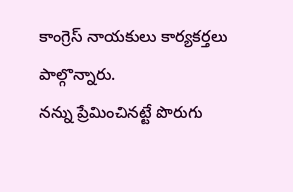కాంగ్రెస్ నాయకులు కార్యకర్తలు పాల్గొన్నారు.
నన్ను ప్రేమించినట్టే పొరుగు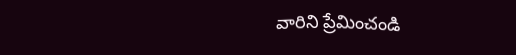వారిని ప్రేమించండి